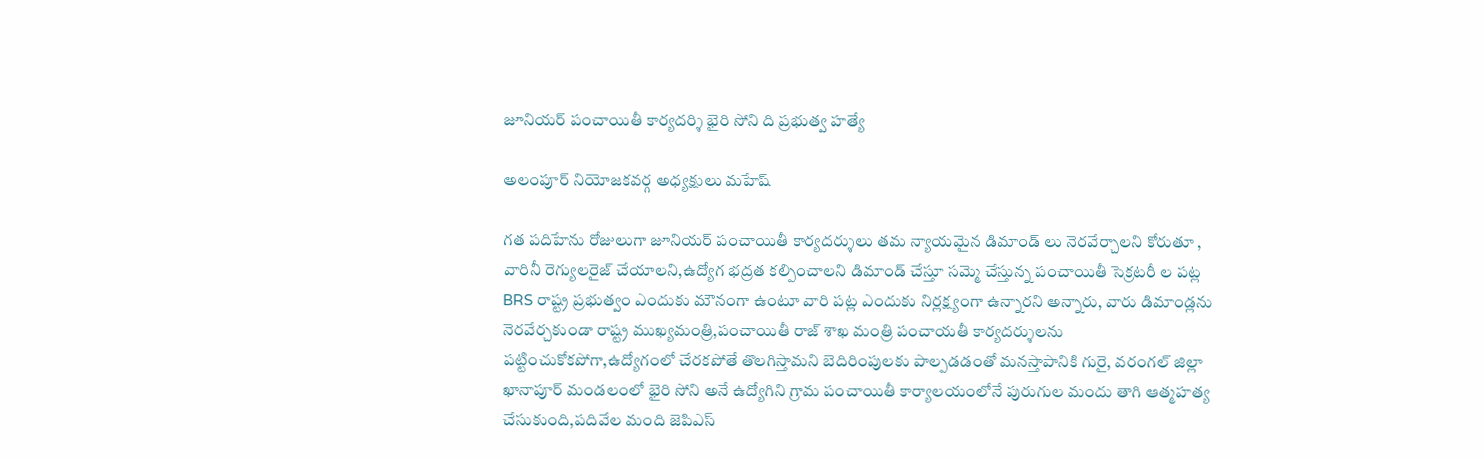జూనియర్ పంచాయితీ కార్యదర్శి భైరి సోని ది ప్రభుత్వ హత్యే

అలంపూర్ నియోజకవర్గ అధ్యక్షులు మహేష్

గత పదిహేను రోజులుగా జూనియర్ పంచాయితీ కార్యదర్శులు తమ న్యాయమైన డిమాండ్ లు నెరవేర్చాలని కోరుతూ , వారినీ రెగ్యులరైజ్ చేయాలని,ఉద్యోగ భద్రత కల్పించాలని డిమాండ్ చేస్తూ సమ్మె చేస్తున్న పంచాయితీ సెక్రటరీ ల పట్ల BRS రాష్ట్ర ప్రభుత్వం ఎందుకు మౌనంగా ఉంటూ వారి పట్ల ఎందుకు నిర్లక్ష్యంగా ఉన్నారని అన్నారు, వారు డిమాండ్లను నెరవేర్చకుండా రాష్ట్ర ముఖ్యమంత్రి,పంచాయితీ రాజ్ శాఖ మంత్రి పంచాయతీ కార్యదర్శులను పట్టించుకోకపోగా,ఉద్యోగంలో చేరకపోతే తొలగిస్తామని బెదిరింపులకు పాల్పడడంతో మనస్తాపానికి గురై, వరంగల్ జిల్లా ఖానాపూర్ మండలంలో భైరి సోని అనే ఉద్యోగిని గ్రామ పంచాయితీ కార్యాలయంలోనే పురుగుల మందు తాగి ఆత్మహత్య చేసుకుంది,పదివేల మంది జెపిఎస్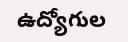ఉద్యోగుల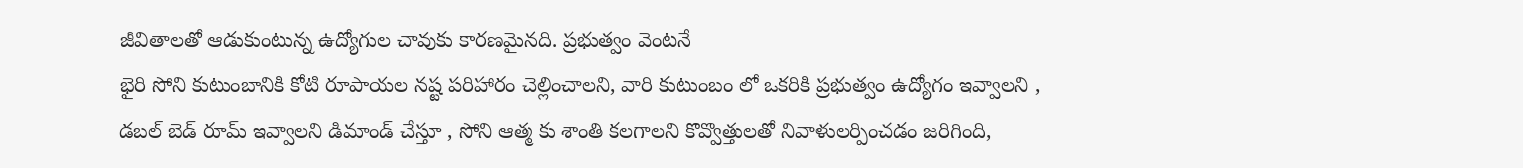జీవితాలతో ఆడుకుంటున్న ఉద్యోగుల చావుకు కారణమైనది. ప్రభుత్వం వెంటనే
భైరి సోని కుటుంబానికి కోటి రూపాయల నష్ట పరిహారం చెల్లించాలని, వారి కుటుంబం లో ఒకరికి ప్రభుత్వం ఉద్యోగం ఇవ్వాలని , డబల్ బెడ్ రూమ్ ఇవ్వాలని డిమాండ్ చేస్తూ , సోని ఆత్మ కు శాంతి కలగాలని కొవ్వొత్తులతో నివాళులర్పించడం జరిగింది,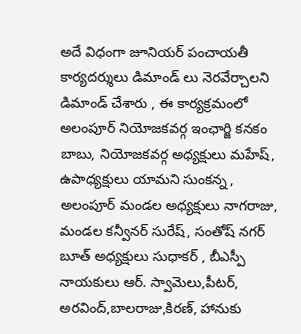అదే విధంగా జూనియర్ పంచాయతీ కార్యదర్శులు డిమాండ్ లు నెరవేర్చాలని డిమాండ్ చేశారు , ఈ కార్యక్రమంలో అలంపూర్ నియోజకవర్గ ఇంఛార్జి కనకం బాబు, నియోజకవర్గ అధ్యక్షులు మహేష్, ఉపాధ్యక్షులు యామని సుంకన్న , అలంపూర్ మండల అధ్యక్షులు నాగరాజు, మండల కన్వీనర్ సురేష్, సంతోష్ నగర్ బూత్ అధ్యక్షులు సుధాకర్ , బీఎస్పీ నాయకులు ఆర్. స్వామెలు,పీటర్, అరవింద్,బాలరాజు,కిరణ్, హానుకు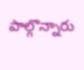పాల్గొన్నారు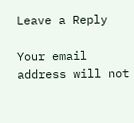Leave a Reply

Your email address will not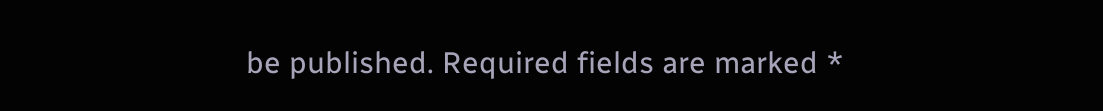be published. Required fields are marked *